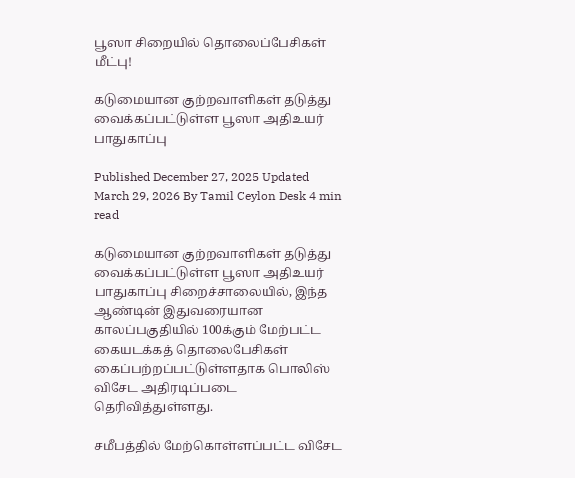பூஸா சிறையில் தொலைப்பேசிகள் மீட்பு!

கடுமையான குற்றவாளிகள் தடுத்து வைக்கப்பட்டுள்ள பூஸா அதிஉயர் பாதுகாப்பு

Published December 27, 2025 Updated March 29, 2026 By Tamil Ceylon Desk 4 min read

கடுமையான குற்றவாளிகள் தடுத்து வைக்கப்பட்டுள்ள பூஸா அதிஉயர் பாதுகாப்பு சிறைச்சாலையில், இந்த ஆண்டின் இதுவரையான காலப்பகுதியில் 100க்கும் மேற்பட்ட கையடக்கத் தொலைபேசிகள் கைப்பற்றப்பட்டுள்ளதாக பொலிஸ் விசேட அதிரடிப்படை தெரிவித்துள்ளது.

சமீபத்தில் மேற்கொள்ளப்பட்ட விசேட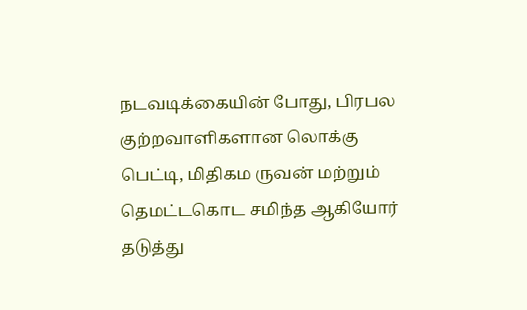நடவடிக்கையின் போது, பிரபல குற்றவாளிகளான லொக்கு பெட்டி, மிதிகம ருவன் மற்றும் தெமட்டகொட சமிந்த ஆகியோர் தடுத்து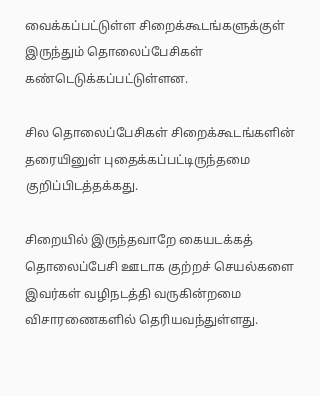வைக்கப்பட்டுள்ள சிறைக்கூடங்களுக்குள் இருந்தும் தொலைப்பேசிகள் கண்டெடுக்கப்பட்டுள்ளன.

சில தொலைப்பேசிகள் சிறைக்கூடங்களின் தரையினுள் புதைக்கப்பட்டிருந்தமை குறிப்பிடத்தக்கது.

சிறையில் இருந்தவாறே கையடக்கத் தொலைப்பேசி ஊடாக குற்றச் செயல்களை இவர்கள் வழிநடத்தி வருகின்றமை விசாரணைகளில் தெரியவந்துள்ளது.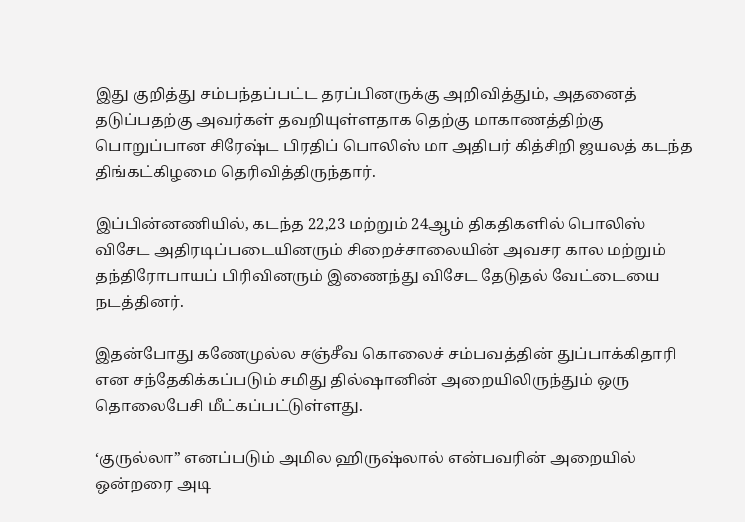இது குறித்து சம்பந்தப்பட்ட தரப்பினருக்கு அறிவித்தும், அதனைத் தடுப்பதற்கு அவர்கள் தவறியுள்ளதாக தெற்கு மாகாணத்திற்கு பொறுப்பான சிரேஷ்ட பிரதிப் பொலிஸ் மா அதிபர் கித்சிறி ஜயலத் கடந்த திங்கட்கிழமை தெரிவித்திருந்தார்.

இப்பின்னணியில், கடந்த 22,23 மற்றும் 24ஆம் திகதிகளில் பொலிஸ் விசேட அதிரடிப்படையினரும் சிறைச்சாலையின் அவசர கால மற்றும் தந்திரோபாயப் பிரிவினரும் இணைந்து விசேட தேடுதல் வேட்டையை நடத்தினர்.

இதன்போது கணேமுல்ல சஞ்சீவ கொலைச் சம்பவத்தின் துப்பாக்கிதாரி என சந்தேகிக்கப்படும் சமிது தில்ஷானின் அறையிலிருந்தும் ஒரு தொலைபேசி மீட்கப்பட்டுள்ளது.

‘குருல்லா” எனப்படும் அமில ஹிருஷ்லால் என்பவரின் அறையில் ஒன்றரை அடி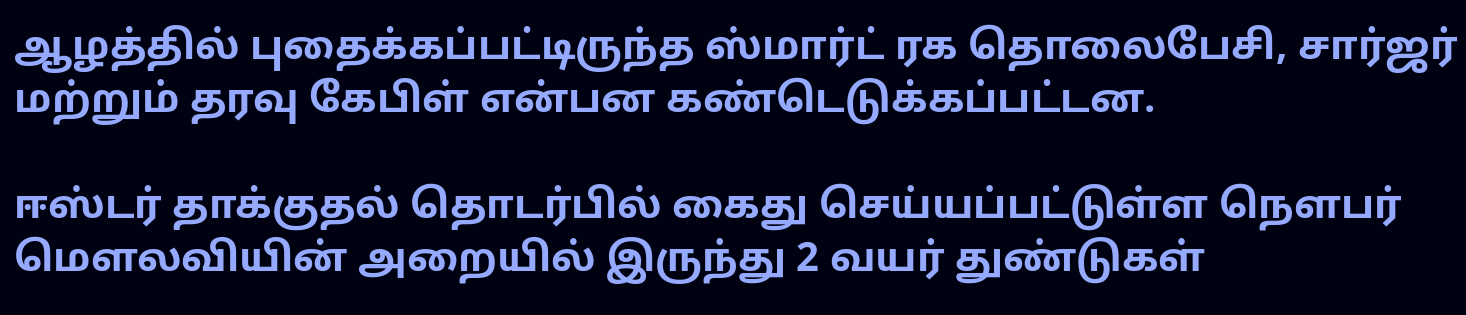ஆழத்தில் புதைக்கப்பட்டிருந்த ஸ்மார்ட் ரக தொலைபேசி, சார்ஜர் மற்றும் தரவு கேபிள் என்பன கண்டெடுக்கப்பட்டன.

ஈஸ்டர் தாக்குதல் தொடர்பில் கைது செய்யப்பட்டுள்ள நௌபர் மௌலவியின் அறையில் இருந்து 2 வயர் துண்டுகள்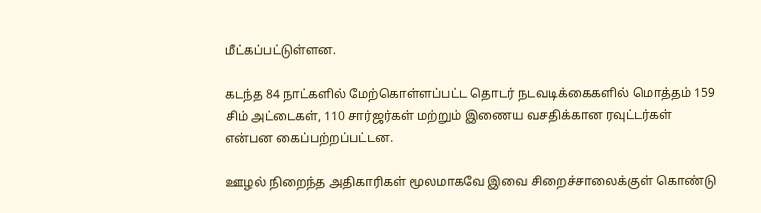மீட்கப்பட்டுள்ளன.

கடந்த 84 நாட்களில் மேற்கொள்ளப்பட்ட தொடர் நடவடிக்கைகளில் மொத்தம் 159 சிம் அட்டைகள், 110 சார்ஜர்கள் மற்றும் இணைய வசதிக்கான ரவுட்டர்கள் என்பன கைப்பற்றப்பட்டன.

ஊழல் நிறைந்த அதிகாரிகள் மூலமாகவே இவை சிறைச்சாலைக்குள் கொண்டு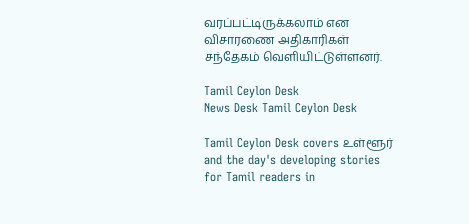வரப்பட்டிருக்கலாம் என விசாரணை அதிகாரிகள் சந்தேகம் வெளியிட்டுள்ளனர்.

Tamil Ceylon Desk
News Desk Tamil Ceylon Desk

Tamil Ceylon Desk covers உள்ளூர் and the day's developing stories for Tamil readers in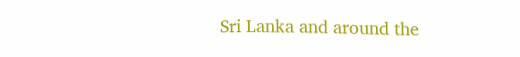Sri Lanka and around the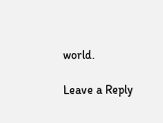world.

Leave a Reply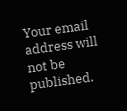Your email address will not be published.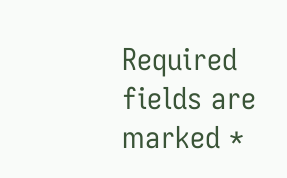Required fields are marked *